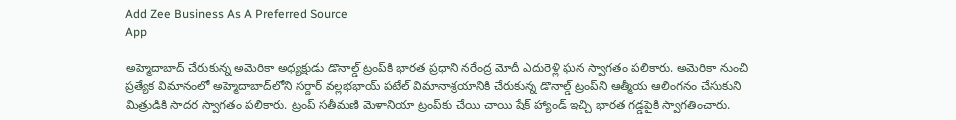Add Zee Business As A Preferred Source
App

అహ్మెదాబాద్ చేరుకున్న అమెరికా అధ్యక్షుడు డొనాల్డ్ ట్రంప్‌కి భారత ప్రధాని నరేంద్ర మోదీ ఎదురెళ్లి ఘన స్వాగతం పలికారు. అమెరికా నుంచి ప్రత్యేక విమానంలో అహ్మెదాబాద్‌లోని సర్దార్ వల్లభభాయ్ పటేల్ విమానాశ్రయానికి చేరుకున్న డొనాల్డ్ ట్రంప్‌ని ఆత్మీయ ఆలింగనం చేసుకుని మిత్రుడికి సాదర స్వాగతం పలికారు. ట్రంప్ సతీమణి మెళానియా ట్రంప్‌కు చేయి చాయి షేక్ హ్యాండ్ ఇచ్చి భారత గడ్డపైకి స్వాగతించారు.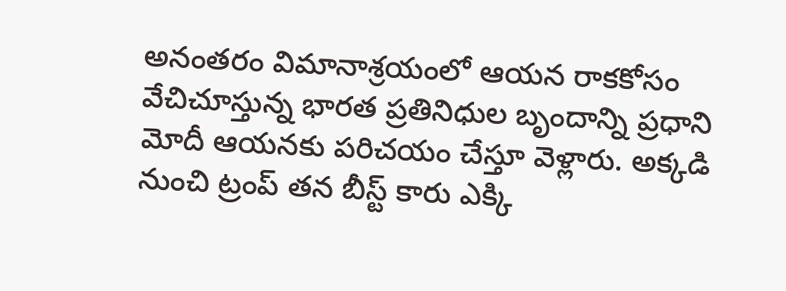అనంతరం విమానాశ్రయంలో ఆయన రాకకోసం వేచిచూస్తున్న భారత ప్రతినిధుల బృందాన్ని ప్రధాని మోదీ ఆయనకు పరిచయం చేస్తూ వెళ్లారు. అక్కడి నుంచి ట్రంప్ తన బీస్ట్ కారు ఎక్కి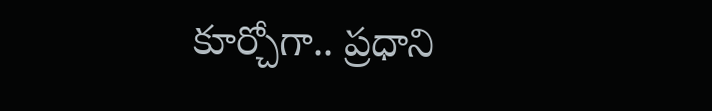కూర్చోగా.. ప్రధాని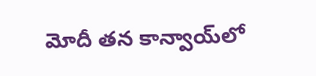మోదీ తన కాన్వాయ్‌లో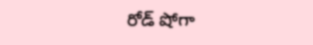రోడ్ షోగా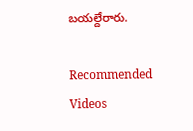బయల్దేరారు.

Recommended Videos